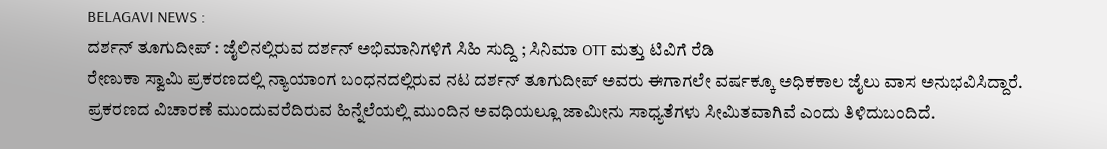BELAGAVI NEWS :
ದರ್ಶನ್ ತೂಗುದೀಪ್ : ಜೈಲಿನಲ್ಲಿರುವ ದರ್ಶನ್ ಅಭಿಮಾನಿಗಳಿಗೆ ಸಿಹಿ ಸುದ್ದಿ ; ಸಿನಿಮಾ OTT ಮತ್ತು ಟಿವಿಗೆ ರೆಡಿ
ರೇಣುಕಾ ಸ್ವಾಮಿ ಪ್ರಕರಣದಲ್ಲಿ ನ್ಯಾಯಾಂಗ ಬಂಧನದಲ್ಲಿರುವ ನಟ ದರ್ಶನ್ ತೂಗುದೀಪ್ ಅವರು ಈಗಾಗಲೇ ವರ್ಷಕ್ಕೂ ಅಧಿಕಕಾಲ ಜೈಲು ವಾಸ ಅನುಭವಿಸಿದ್ದಾರೆ. ಪ್ರಕರಣದ ವಿಚಾರಣೆ ಮುಂದುವರೆದಿರುವ ಹಿನ್ನೆಲೆಯಲ್ಲಿ ಮುಂದಿನ ಅವಧಿಯಲ್ಲೂ ಜಾಮೀನು ಸಾಧ್ಯತೆಗಳು ಸೀಮಿತವಾಗಿವೆ ಎಂದು ತಿಳಿದುಬಂದಿದೆ.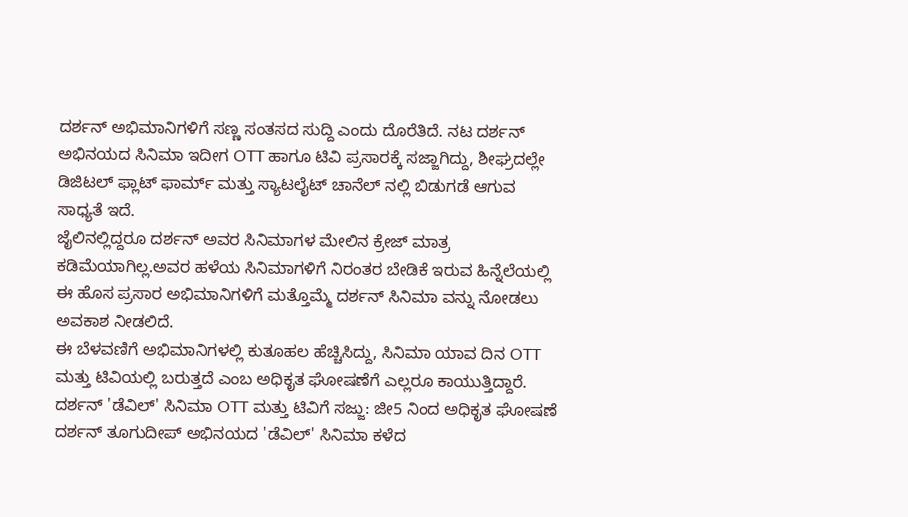ದರ್ಶನ್ ಅಭಿಮಾನಿಗಳಿಗೆ ಸಣ್ಣ ಸಂತಸದ ಸುದ್ದಿ ಎಂದು ದೊರೆತಿದೆ. ನಟ ದರ್ಶನ್ ಅಭಿನಯದ ಸಿನಿಮಾ ಇದೀಗ OTT ಹಾಗೂ ಟಿವಿ ಪ್ರಸಾರಕ್ಕೆ ಸಜ್ಜಾಗಿದ್ದು, ಶೀಘ್ರದಲ್ಲೇ ಡಿಜಿಟಲ್ ಫ್ಲಾಟ್ ಫಾರ್ಮ್ ಮತ್ತು ಸ್ಯಾಟಲೈಟ್ ಚಾನೆಲ್ ನಲ್ಲಿ ಬಿಡುಗಡೆ ಆಗುವ ಸಾಧ್ಯತೆ ಇದೆ.
ಜೈಲಿನಲ್ಲಿದ್ದರೂ ದರ್ಶನ್ ಅವರ ಸಿನಿಮಾಗಳ ಮೇಲಿನ ಕ್ರೇಜ್ ಮಾತ್ರ ಕಡಿಮೆಯಾಗಿಲ್ಲ.ಅವರ ಹಳೆಯ ಸಿನಿಮಾಗಳಿಗೆ ನಿರಂತರ ಬೇಡಿಕೆ ಇರುವ ಹಿನ್ನೆಲೆಯಲ್ಲಿ ಈ ಹೊಸ ಪ್ರಸಾರ ಅಭಿಮಾನಿಗಳಿಗೆ ಮತ್ತೊಮ್ಮೆ ದರ್ಶನ್ ಸಿನಿಮಾ ವನ್ನು ನೋಡಲು ಅವಕಾಶ ನೀಡಲಿದೆ.
ಈ ಬೆಳವಣಿಗೆ ಅಭಿಮಾನಿಗಳಲ್ಲಿ ಕುತೂಹಲ ಹೆಚ್ಚಿಸಿದ್ದು, ಸಿನಿಮಾ ಯಾವ ದಿನ OTT ಮತ್ತು ಟಿವಿಯಲ್ಲಿ ಬರುತ್ತದೆ ಎಂಬ ಅಧಿಕೃತ ಘೋಷಣೆಗೆ ಎಲ್ಲರೂ ಕಾಯುತ್ತಿದ್ದಾರೆ.
ದರ್ಶನ್ 'ಡೆವಿಲ್' ಸಿನಿಮಾ OTT ಮತ್ತು ಟಿವಿಗೆ ಸಜ್ಜು: ಜೀ5 ನಿಂದ ಅಧಿಕೃತ ಘೋಷಣೆ
ದರ್ಶನ್ ತೂಗುದೀಪ್ ಅಭಿನಯದ 'ಡೆವಿಲ್' ಸಿನಿಮಾ ಕಳೆದ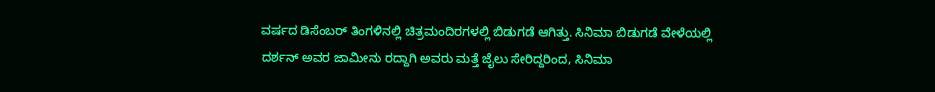ವರ್ಷದ ಡಿಸೆಂಬರ್ ತಿಂಗಳಿನಲ್ಲಿ ಚಿತ್ರಮಂದಿರಗಳಲ್ಲಿ ಬಿಡುಗಡೆ ಆಗಿತ್ತು. ಸಿನಿಮಾ ಬಿಡುಗಡೆ ವೇಳೆಯಲ್ಲಿ ದರ್ಶನ್ ಅವರ ಜಾಮೀನು ರದ್ದಾಗಿ ಅವರು ಮತ್ತೆ ಜೈಲು ಸೇರಿದ್ದರಿಂದ, ಸಿನಿಮಾ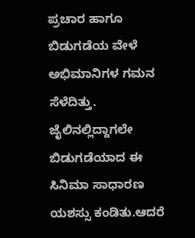ಪ್ರಚಾರ ಹಾಗೂ ಬಿಡುಗಡೆಯ ವೇಳೆ ಅಭಿಮಾನಿಗಳ ಗಮನ ಸೆಳೆದಿತ್ತು.
ಜೈಲಿನಲ್ಲಿದ್ದಾಗಲೇ ಬಿಡುಗಡೆಯಾದ ಈ ಸಿನಿಮಾ ಸಾಧಾರಣ ಯಶಸ್ಸು ಕಂಡಿತು.ಆದರೆ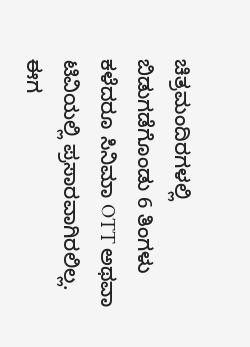ಚಿತ್ರಮಂದಿರಗಳಲ್ಲಿ ಬಿಡುಗಡೆಗೊಂಡು 6 ತಿಂಗಳು ಕಳೆದರೂ ಸಿನಿಮಾ OTT ಅಥವಾ ಟಿವಿಯಲ್ಲಿ ಪ್ರಸಾರವಾಗಿರಲಿಲ್ಲ.
ಈಗ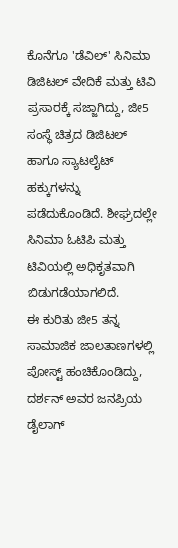ಕೊನೆಗೂ 'ಡೆವಿಲ್' ಸಿನಿಮಾ ಡಿಜಿಟಲ್ ವೇದಿಕೆ ಮತ್ತು ಟಿವಿ ಪ್ರಸಾರಕ್ಕೆ ಸಜ್ಜಾಗಿದ್ದು, ಜೀ5 ಸಂಸ್ಥೆ ಚಿತ್ರದ ಡಿಜಿಟಲ್ ಹಾಗೂ ಸ್ಯಾಟಲೈಟ್ ಹಕ್ಕುಗಳನ್ನು ಪಡೆದುಕೊಂಡಿದೆ. ಶೀಘ್ರದಲ್ಲೇ ಸಿನಿಮಾ ಓಟಿಪಿ ಮತ್ತು ಟಿವಿಯಲ್ಲಿ ಅಧಿಕೃತವಾಗಿ ಬಿಡುಗಡೆಯಾಗಲಿದೆ.
ಈ ಕುರಿತು ಜೀ5 ತನ್ನ ಸಾಮಾಜಿಕ ಜಾಲತಾಣಗಳಲ್ಲಿ ಪೋಸ್ಟ್ ಹಂಚಿಕೊಂಡಿದ್ದು, ದರ್ಶನ್ ಅವರ ಜನಪ್ರಿಯ ಡೈಲಾಗ್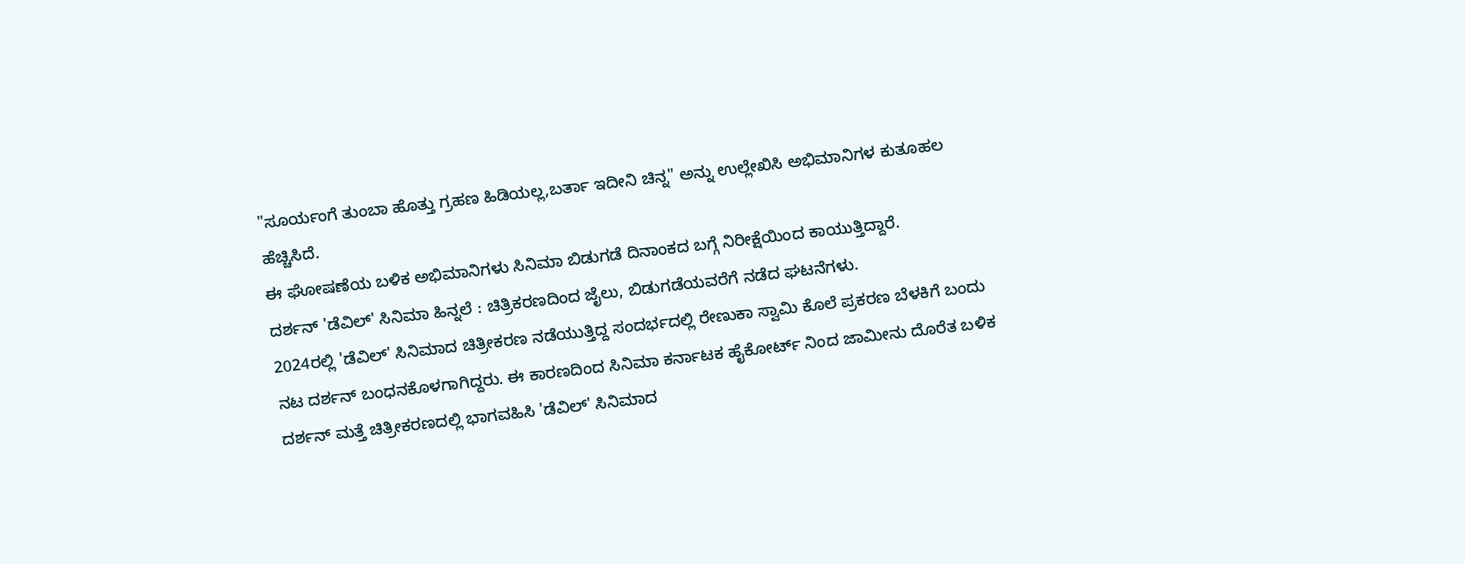"ಸೂರ್ಯಂಗೆ ತುಂಬಾ ಹೊತ್ತು ಗ್ರಹಣ ಹಿಡಿಯಲ್ಲ,ಬರ್ತಾ ಇದೀನಿ ಚಿನ್ನ" ಅನ್ನು ಉಲ್ಲೇಖಿಸಿ ಅಭಿಮಾನಿಗಳ ಕುತೂಹಲ ಹೆಚ್ಚಿಸಿದೆ.
ಈ ಘೋಷಣೆಯ ಬಳಿಕ ಅಭಿಮಾನಿಗಳು ಸಿನಿಮಾ ಬಿಡುಗಡೆ ದಿನಾಂಕದ ಬಗ್ಗೆ ನಿರೀಕ್ಷೆಯಿಂದ ಕಾಯುತ್ತಿದ್ದಾರೆ.
ದರ್ಶನ್ 'ಡೆವಿಲ್' ಸಿನಿಮಾ ಹಿನ್ನಲೆ : ಚಿತ್ರಿಕರಣದಿಂದ ಜೈಲು, ಬಿಡುಗಡೆಯವರೆಗೆ ನಡೆದ ಘಟನೆಗಳು.
2024ರಲ್ಲಿ 'ಡೆವಿಲ್' ಸಿನಿಮಾದ ಚಿತ್ರೀಕರಣ ನಡೆಯುತ್ತಿದ್ದ ಸಂದರ್ಭದಲ್ಲಿ ರೇಣುಕಾ ಸ್ವಾಮಿ ಕೊಲೆ ಪ್ರಕರಣ ಬೆಳಕಿಗೆ ಬಂದು ನಟ ದರ್ಶನ್ ಬಂಧನಕೊಳಗಾಗಿದ್ದರು. ಈ ಕಾರಣದಿಂದ ಸಿನಿಮಾ ಕರ್ನಾಟಕ ಹೈಕೋರ್ಟ್ ನಿಂದ ಜಾಮೀನು ದೊರೆತ ಬಳಿಕ ದರ್ಶನ್ ಮತ್ತೆ ಚಿತ್ರೀಕರಣದಲ್ಲಿ ಭಾಗವಹಿಸಿ 'ಡೆವಿಲ್' ಸಿನಿಮಾದ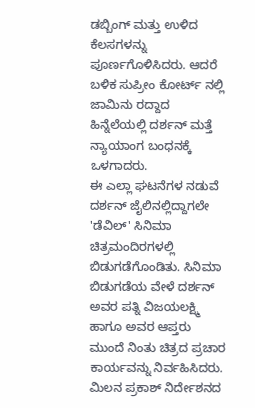ಡಬ್ಬಿಂಗ್ ಮತ್ತು ಉಳಿದ ಕೆಲಸಗಳನ್ನು ಪೂರ್ಣಗೊಳಿಸಿದರು. ಆದರೆ ಬಳಿಕ ಸುಪ್ರೀಂ ಕೋರ್ಟ್ ನಲ್ಲಿ ಜಾಮಿನು ರದ್ದಾದ ಹಿನ್ನೆಲೆಯಲ್ಲಿ ದರ್ಶನ್ ಮತ್ತೆ ನ್ಯಾಯಾಂಗ ಬಂಧನಕ್ಕೆ ಒಳಗಾದರು.
ಈ ಎಲ್ಲಾ ಘಟನೆಗಳ ನಡುವೆ ದರ್ಶನ್ ಜೈಲಿನಲ್ಲಿದ್ದಾಗಲೇ 'ಡೆವಿಲ್' ಸಿನಿಮಾ ಚಿತ್ರಮಂದಿರಗಳಲ್ಲಿ ಬಿಡುಗಡೆಗೊಂಡಿತು. ಸಿನಿಮಾ ಬಿಡುಗಡೆಯ ವೇಳೆ ದರ್ಶನ್ ಅವರ ಪತ್ನಿ ವಿಜಯಲಕ್ಷ್ಮಿ ಹಾಗೂ ಅವರ ಆಪ್ತರು ಮುಂದೆ ನಿಂತು ಚಿತ್ರದ ಪ್ರಚಾರ ಕಾರ್ಯವನ್ನು ನಿರ್ವಹಿಸಿದರು.
ಮಿಲನ ಪ್ರಕಾಶ್ ನಿರ್ದೇಶನದ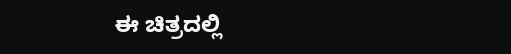ಈ ಚಿತ್ರದಲ್ಲಿ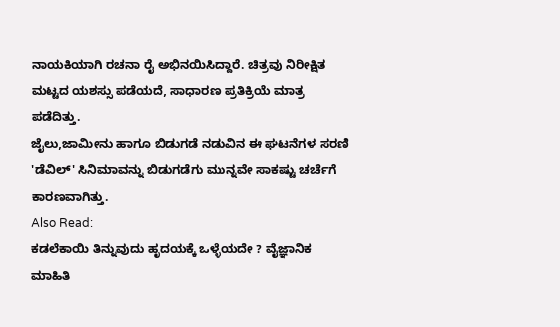ನಾಯಕಿಯಾಗಿ ರಚನಾ ರೈ ಅಭಿನಯಿಸಿದ್ದಾರೆ. ಚಿತ್ರವು ನಿರೀಕ್ಷಿತ ಮಟ್ಟದ ಯಶಸ್ಸು ಪಡೆಯದೆ, ಸಾಧಾರಣ ಪ್ರತಿಕ್ರಿಯೆ ಮಾತ್ರ ಪಡೆದಿತ್ತು.
ಜೈಲು,ಜಾಮೀನು ಹಾಗೂ ಬಿಡುಗಡೆ ನಡುವಿನ ಈ ಘಟನೆಗಳ ಸರಣಿ 'ಡೆವಿಲ್' ಸಿನಿಮಾವನ್ನು ಬಿಡುಗಡೆಗು ಮುನ್ನವೇ ಸಾಕಷ್ಟು ಚರ್ಚೆಗೆ ಕಾರಣವಾಗಿತ್ತು.
Also Read:
ಕಡಲೆಕಾಯಿ ತಿನ್ನುವುದು ಹೃದಯಕ್ಕೆ ಒಳ್ಳೆಯದೇ ? ವೈಜ್ಞಾನಿಕ ಮಾಹಿತಿ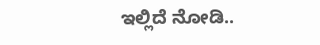ಇಲ್ಲಿದೆ ನೋಡಿ..